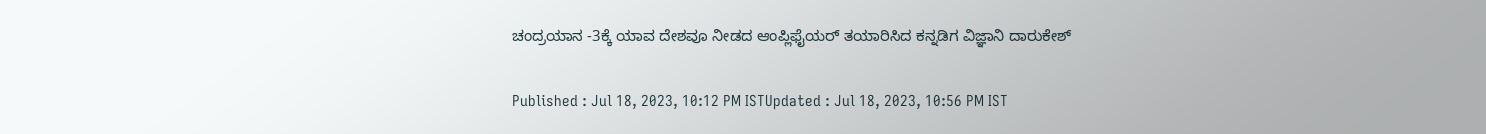ಚಂದ್ರಯಾನ -3ಕ್ಕೆ ಯಾವ ದೇಶವೂ ನೀಡದ ಆಂಪ್ಲಿಫೈಯರ್ ತಯಾರಿಸಿದ ಕನ್ನಡಿಗ ವಿಜ್ಞಾನಿ ದಾರುಕೇಶ್‌

Published : Jul 18, 2023, 10:12 PM ISTUpdated : Jul 18, 2023, 10:56 PM IST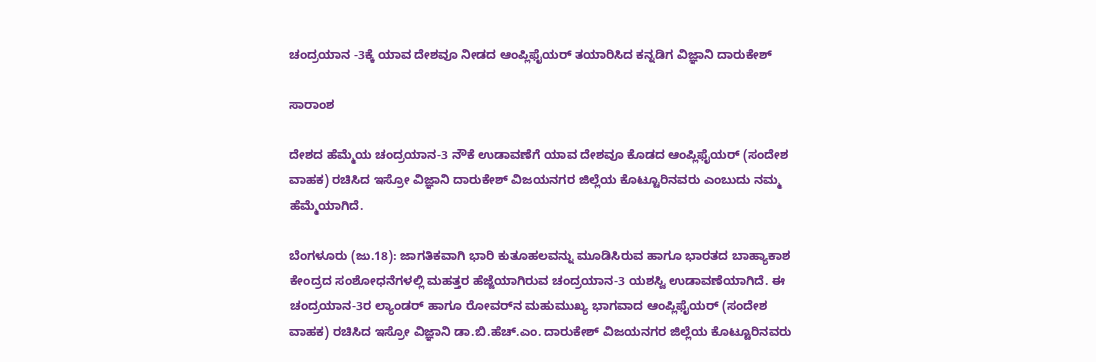ಚಂದ್ರಯಾನ -3ಕ್ಕೆ ಯಾವ ದೇಶವೂ ನೀಡದ ಆಂಪ್ಲಿಫೈಯರ್ ತಯಾರಿಸಿದ ಕನ್ನಡಿಗ ವಿಜ್ಞಾನಿ ದಾರುಕೇಶ್‌

ಸಾರಾಂಶ

ದೇಶದ ಹೆಮ್ಮೆಯ ಚಂದ್ರಯಾನ-3 ನೌಕೆ ಉಡಾವಣೆಗೆ ಯಾವ ದೇಶವೂ ಕೊಡದ ಆಂಪ್ಲಿಫೈಯರ್ (ಸಂದೇಶ ವಾಹಕ) ರಚಿಸಿದ ಇಸ್ರೋ ವಿಜ್ಞಾನಿ ದಾರುಕೇಶ್‌ ವಿಜಯನಗರ ಜಿಲ್ಲೆಯ ಕೊಟ್ಟೂರಿನವರು ಎಂಬುದು ನಮ್ಮ ಹೆಮ್ಮೆಯಾಗಿದೆ.

ಬೆಂಗಳೂರು (ಜು.18): ಜಾಗತಿಕವಾಗಿ ಭಾರಿ ಕುತೂಹಲವನ್ನು ಮೂಡಿಸಿರುವ ಹಾಗೂ ಭಾರತದ ಬಾಹ್ಯಾಕಾಶ ಕೇಂದ್ರದ ಸಂಶೋಧನೆಗಳಲ್ಲಿ ಮಹತ್ತರ ಹೆಜ್ಜೆಯಾಗಿರುವ ಚಂದ್ರಯಾನ-3 ಯಶಸ್ವಿ ಉಡಾವಣೆಯಾಗಿದೆ. ಈ ಚಂದ್ರಯಾನ-3ರ ಲ್ಯಾಂಡರ್ ಹಾಗೂ ರೋವರ್‌ನ ಮಹುಮುಖ್ಯ ಭಾಗವಾದ ಆಂಪ್ಲಿಫೈಯರ್ (ಸಂದೇಶ ವಾಹಕ) ರಚಿಸಿದ ಇಸ್ರೋ ವಿಜ್ಞಾನಿ ಡಾ.ಬಿ.ಹೆಚ್.ಎಂ. ದಾರುಕೇಶ್‌ ವಿಜಯನಗರ ಜಿಲ್ಲೆಯ ಕೊಟ್ಟೂರಿನವರು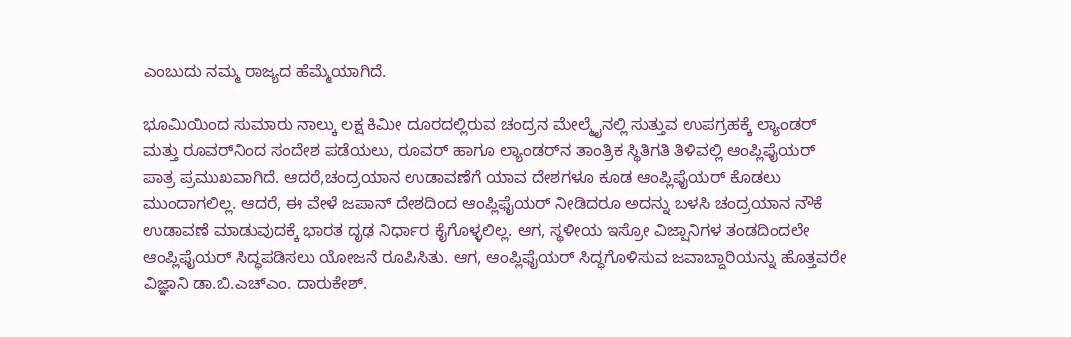ಎಂಬುದು ನಮ್ಮ ರಾಜ್ಯದ ಹೆಮ್ಮೆಯಾಗಿದೆ.

ಭೂಮಿಯಿಂದ ಸುಮಾರು ನಾಲ್ಕು ಲಕ್ಷ ಕಿಮೀ ದೂರದಲ್ಲಿರುವ ಚಂದ್ರನ ಮೇಲ್ಮೈನಲ್ಲಿ ಸುತ್ತುವ ಉಪಗ್ರಹಕ್ಕೆ ಲ್ಯಾಂಡರ್ ಮತ್ತು ರೂವರ್‌ನಿಂದ ಸಂದೇಶ ಪಡೆಯಲು, ರೂವರ್ ಹಾಗೂ ಲ್ಯಾಂಡರ್‌ನ ತಾಂತ್ರಿಕ ಸ್ಥಿತಿಗತಿ ತಿಳಿವಲ್ಲಿ ಆಂಪ್ಲಿಫೈಯರ್ ಪಾತ್ರ ಪ್ರಮುಖವಾಗಿದೆ. ಆದರೆ,ಚಂದ್ರಯಾನ ಉಡಾವಣೆಗೆ ಯಾವ ದೇಶಗಳೂ ಕೂಡ ಆಂಪ್ಲಿಫೈಯರ್ ಕೊಡಲು ಮುಂದಾಗಲಿಲ್ಲ. ಆದರೆ, ಈ ವೇಳೆ ಜಪಾನ್‌ ದೇಶದಿಂದ ಆಂಪ್ಲಿಫೈಯರ್ ನೀಡಿದರೂ ಅದನ್ನು ಬಳಸಿ ಚಂದ್ರಯಾನ ನೌಕೆ ಉಡಾವಣೆ ಮಾಡುವುದಕ್ಕೆ ಭಾರತ ದೃಢ ನಿರ್ಧಾರ ಕೈಗೊಳ್ಳಲಿಲ್ಲ. ಆಗ, ಸ್ಥಳೀಯ ಇಸ್ರೋ ವಿಜ್ಷಾನಿಗಳ ತಂಡದಿಂದಲೇ ಆಂಪ್ಲಿಫೈಯರ್ ಸಿದ್ಧಪಡಿಸಲು ಯೋಜನೆ ರೂಪಿಸಿತು. ಆಗ, ಆಂಪ್ಲಿಫೈಯರ್ ಸಿದ್ಧಗೊಳಿಸುವ ಜವಾಬ್ದಾರಿಯನ್ನು ಹೊತ್ತವರೇ ವಿಜ್ಞಾನಿ ಡಾ.ಬಿ.ಎಚ್‌ಎಂ. ದಾರುಕೇಶ್.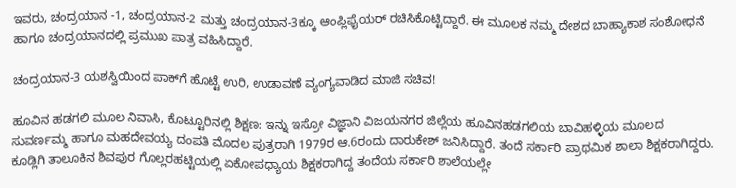ಇವರು, ಚಂದ್ರಯಾನ -1, ಚಂದ್ರಯಾನ-2 ಮತ್ತು ಚಂದ್ರಯಾನ-3ಕ್ಕೂ ಆಂಪ್ಲಿಫೈಯರ್ ರಚಿಸಿಕೊಟ್ಟಿದ್ದಾರೆ. ಈ ಮೂಲಕ ನಮ್ಮ ದೇಶದ ಬಾಹ್ಯಾಕಾಶ ಸಂಶೋಧನೆ ಹಾಗೂ ಚಂದ್ರಯಾನದಲ್ಲಿ ಪ್ರಮುಖ ಪಾತ್ರ ವಹಿಸಿದ್ದಾರೆ.

ಚಂದ್ರಯಾನ-3 ಯಶಸ್ವಿಯಿಂದ ಪಾಕ್‌ಗೆ ಹೊಟ್ಟೆ ಉರಿ, ಉಡಾವಣೆ ವ್ಯಂಗ್ಯವಾಡಿದ ಮಾಜಿ ಸಚಿವ!

ಹೂವಿನ ಹಡಗಲಿ ಮೂಲ ನಿವಾಸಿ, ಕೊಟ್ಟೂರಿನಲ್ಲಿ ಶಿಕ್ಷಣ: ಇನ್ನು ಇಸ್ರೋ ವಿಜ್ಞಾನಿ ವಿಜಯನಗರ ಜಿಲ್ಲೆಯ ಹೂವಿನಹಡಗಲಿಯ ಬಾವಿಹಳ್ಳಿಯ ಮೂಲದ ಸುವರ್ಣಮ್ಮ ಹಾಗೂ ಮಹದೇವಯ್ಯ ದಂಪತಿ ಮೊದಲ ಪುತ್ರರಾಗಿ 1979ರ ಆ.6ರಂದು ದಾರುಕೇಶ್ ಜನಿಸಿದ್ದಾರೆ. ತಂದೆ ಸರ್ಕಾರಿ ಪ್ರಾಥಮಿಕ ಶಾಲಾ ಶಿಕ್ಷಕರಾಗಿದ್ದರು. ಕೂಡ್ಲಿಗಿ ತಾಲೂಕಿನ ಶಿವಪುರ ಗೊಲ್ಲರಹಟ್ಟಿಯಲ್ಲಿ ಏಕೋಪಧ್ಯಾಯ ಶಿಕ್ಷಕರಾಗಿದ್ದ ತಂದೆಯ ಸರ್ಕಾರಿ ಶಾಲೆಯಲ್ಲೇ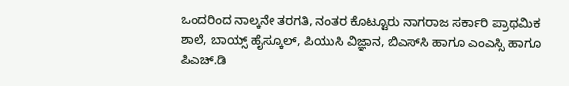ಒಂದರಿಂದ ನಾಲ್ಕನೇ ತರಗತಿ, ನಂತರ ಕೊಟ್ಟೂರು ನಾಗರಾಜ ಸರ್ಕಾರಿ ಪ್ರಾಥಮಿಕ ಶಾಲೆ, ಬಾಯ್ಸ್‌ ಹೈಸ್ಕೂಲ್, ಪಿಯುಸಿ ವಿಜ್ಞಾನ, ಬಿಎಸ್‌ಸಿ ಹಾಗೂ ಎಂಎಸ್ಸಿ ಹಾಗೂ ಪಿಎಚ್.ಡಿ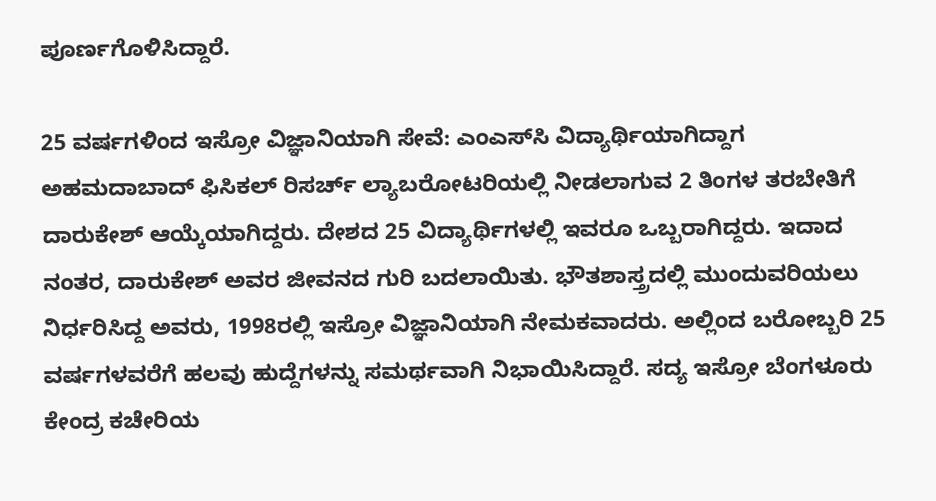ಪೂರ್ಣಗೊಳಿಸಿದ್ದಾರೆ.

25 ವರ್ಷಗಳಿಂದ ಇಸ್ರೋ ವಿಜ್ಞಾನಿಯಾಗಿ ಸೇವೆ: ಎಂಎಸ್‌ಸಿ ವಿದ್ಯಾರ್ಥಿಯಾಗಿದ್ದಾಗ ಅಹಮದಾಬಾದ್ ಫಿಸಿಕಲ್ ರಿಸರ್ಚ್ ಲ್ಯಾಬರೋಟರಿಯಲ್ಲಿ ನೀಡಲಾಗುವ 2 ತಿಂಗಳ ತರಬೇತಿಗೆ ದಾರುಕೇಶ್ ಆಯ್ಕೆಯಾಗಿದ್ದರು. ದೇಶದ 25 ವಿದ್ಯಾರ್ಥಿಗಳಲ್ಲಿ ಇವರೂ ಒಬ್ಬರಾಗಿದ್ದರು. ಇದಾದ ನಂತರ, ದಾರುಕೇಶ್‌ ಅವರ ಜೀವನದ ಗುರಿ ಬದಲಾಯಿತು. ಭೌತಶಾಸ್ತ್ರದಲ್ಲಿ ಮುಂದುವರಿಯಲು ನಿರ್ಧರಿಸಿದ್ದ ಅವರು, 1998ರಲ್ಲಿ ಇಸ್ರೋ ವಿಜ್ಞಾನಿಯಾಗಿ ನೇಮಕವಾದರು. ಅಲ್ಲಿಂದ ಬರೋಬ್ಬರಿ 25 ವರ್ಷಗಳವರೆಗೆ ಹಲವು ಹುದ್ದೆಗಳನ್ನು ಸಮರ್ಥವಾಗಿ ನಿಭಾಯಿಸಿದ್ದಾರೆ. ಸದ್ಯ ಇಸ್ರೋ ಬೆಂಗಳೂರು ಕೇಂದ್ರ ಕಚೇರಿಯ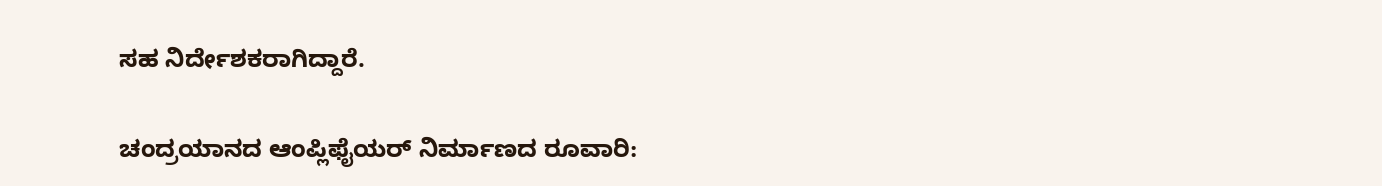ಸಹ ನಿರ್ದೇಶಕರಾಗಿದ್ದಾರೆ.

ಚಂದ್ರಯಾನದ ಆಂಪ್ಲಿಫೈಯರ್ ನಿರ್ಮಾಣದ ರೂವಾರಿ: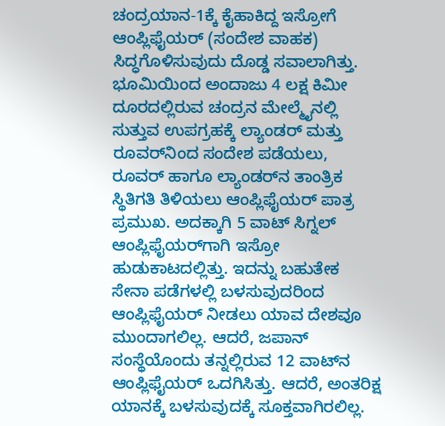ಚಂದ್ರಯಾನ-1ಕ್ಕೆ ಕೈಹಾಕಿದ್ದ ಇಸ್ರೋಗೆ ಆಂಪ್ಲಿಫೈಯರ್ (ಸಂದೇಶ ವಾಹಕ) ಸಿದ್ಧಗೊಳಿಸುವುದು ದೊಡ್ಡ ಸವಾಲಾಗಿತ್ತು. ಭೂಮಿಯಿಂದ ಅಂದಾಜು 4 ಲಕ್ಷ ಕಿಮೀ ದೂರದಲ್ಲಿರುವ ಚಂದ್ರನ ಮೇಲ್ಮೈನಲ್ಲಿ ಸುತ್ತುವ ಉಪಗ್ರಹಕ್ಕೆ ಲ್ಯಾಂಡರ್ ಮತ್ತು ರೂವರ್‌ನಿಂದ ಸಂದೇಶ ಪಡೆಯಲು, ರೂವರ್ ಹಾಗೂ ಲ್ಯಾಂಡರ್‌ನ ತಾಂತ್ರಿಕ ಸ್ಥಿತಿಗತಿ ತಿಳಿಯಲು ಆಂಪ್ಲಿಫೈಯರ್ ಪಾತ್ರ ಪ್ರಮುಖ. ಅದಕ್ಕಾಗಿ 5 ವಾಟ್ ಸಿಗ್ನಲ್ ಆಂಪ್ಲಿಫೈಯರ್‌ಗಾಗಿ ಇಸ್ರೋ ಹುಡುಕಾಟದಲ್ಲಿತ್ತು. ಇದನ್ನು ಬಹುತೇಕ ಸೇನಾ ಪಡೆಗಳಲ್ಲಿ ಬಳಸುವುದರಿಂದ ಆಂಪ್ಲಿಫೈಯರ್ ನೀಡಲು ಯಾವ ದೇಶವೂ ಮುಂದಾಗಲಿಲ್ಲ. ಆದರೆ, ಜಪಾನ್ ಸಂಸ್ಥೆಯೊಂದು ತನ್ನಲ್ಲಿರುವ 12 ವಾಟ್‌ನ ಆಂಪ್ಲಿಫೈಯರ್ ಒದಗಿಸಿತ್ತು. ಆದರೆ, ಅಂತರಿಕ್ಷ ಯಾನಕ್ಕೆ ಬಳಸುವುದಕ್ಕೆ ಸೂಕ್ತವಾಗಿರಲಿಲ್ಲ.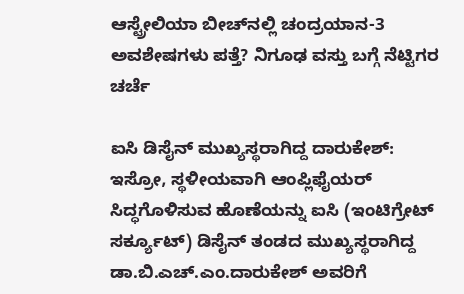ಆಸ್ಟ್ರೇಲಿಯಾ ಬೀಚ್‌ನಲ್ಲಿ ಚಂದ್ರಯಾನ-3 ಅವಶೇಷಗಳು ಪತ್ತೆ? ನಿಗೂಢ ವಸ್ತು ಬಗ್ಗೆ ನೆಟ್ಟಿಗರ ಚರ್ಚೆ

ಐಸಿ ಡಿಸೈನ್‌ ಮುಖ್ಯಸ್ಥರಾಗಿದ್ದ ದಾರುಕೇಶ್‌:  ಇಸ್ರೋ, ಸ್ಥಳೀಯವಾಗಿ ಆಂಪ್ಲಿಫೈಯರ್ ಸಿದ್ಧಗೊಳಿಸುವ ಹೊಣೆಯನ್ನು ಐಸಿ (ಇಂಟಿಗ್ರೇಟ್ ಸರ್ಕ್ಯೂಟ್) ಡಿಸೈನ್ ತಂಡದ ಮುಖ್ಯಸ್ಥರಾಗಿದ್ದ ಡಾ.ಬಿ.ಎಚ್.ಎಂ.ದಾರುಕೇಶ್ ಅವರಿಗೆ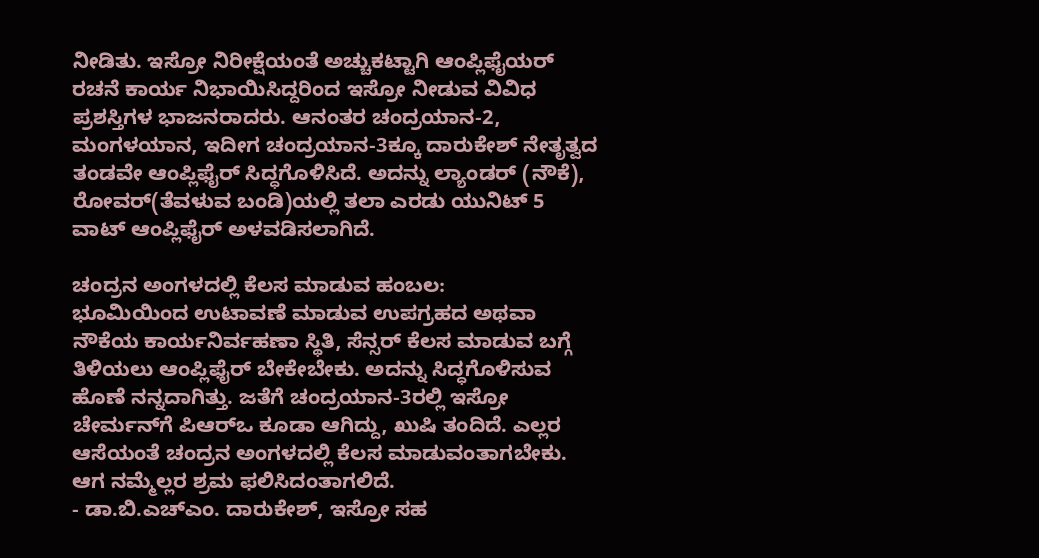ನೀಡಿತು. ಇಸ್ರೋ ನಿರೀಕ್ಷೆಯಂತೆ ಅಚ್ಚುಕಟ್ಟಾಗಿ ಆಂಪ್ಲಿಫೈಯರ್ ರಚನೆ ಕಾರ್ಯ ನಿಭಾಯಿಸಿದ್ದರಿಂದ ಇಸ್ರೋ ನೀಡುವ ವಿವಿಧ ಪ್ರಶಸ್ತಿಗಳ ಭಾಜನರಾದರು. ಆನಂತರ ಚಂದ್ರಯಾನ-2, ಮಂಗಳಯಾನ, ಇದೀಗ ಚಂದ್ರಯಾನ-3ಕ್ಕೂ ದಾರುಕೇಶ್ ನೇತೃತ್ವದ ತಂಡವೇ ಆಂಪ್ಲಿಫೈರ್ ಸಿದ್ಧಗೊಳಿಸಿದೆ. ಅದನ್ನು ಲ್ಯಾಂಡರ್ (ನೌಕೆ), ರೋವರ್(ತೆವಳುವ ಬಂಡಿ)ಯಲ್ಲಿ ತಲಾ ಎರಡು ಯುನಿಟ್ 5 ವಾಟ್ ಆಂಪ್ಲಿಫೈರ್ ಅಳವಡಿಸಲಾಗಿದೆ.

ಚಂದ್ರನ ಅಂಗಳದಲ್ಲಿ ಕೆಲಸ ಮಾಡುವ ಹಂಬಲ:
ಭೂಮಿಯಿಂದ ಉಟಾವಣೆ ಮಾಡುವ ಉಪಗ್ರಹದ ಅಥವಾ ನೌಕೆಯ ಕಾರ್ಯನಿರ್ವಹಣಾ ಸ್ಥಿತಿ, ಸೆನ್ಸರ್ ಕೆಲಸ ಮಾಡುವ ಬಗ್ಗೆ ತಿಳಿಯಲು ಆಂಪ್ಲಿಫೈರ್‌ ಬೇಕೇಬೇಕು. ಅದನ್ನು ಸಿದ್ಧಗೊಳಿಸುವ ಹೊಣೆ ನನ್ನದಾಗಿತ್ತು. ಜತೆಗೆ ಚಂದ್ರಯಾನ-3ರಲ್ಲಿ ಇಸ್ರೋ ಚೇರ್ಮನ್‌ಗೆ ಪಿಆರ್‌ಒ ಕೂಡಾ ಆಗಿದ್ದು, ಖುಷಿ ತಂದಿದೆ. ಎಲ್ಲರ ಆಸೆಯಂತೆ ಚಂದ್ರನ ಅಂಗಳದಲ್ಲಿ ಕೆಲಸ ಮಾಡುವಂತಾಗಬೇಕು. ಆಗ ನಮ್ಮೆಲ್ಲರ ಶ್ರಮ ಫಲಿಸಿದಂತಾಗಲಿದೆ.
- ಡಾ.ಬಿ.ಎಚ್‌ಎಂ. ದಾರುಕೇಶ್, ಇಸ್ರೋ ಸಹ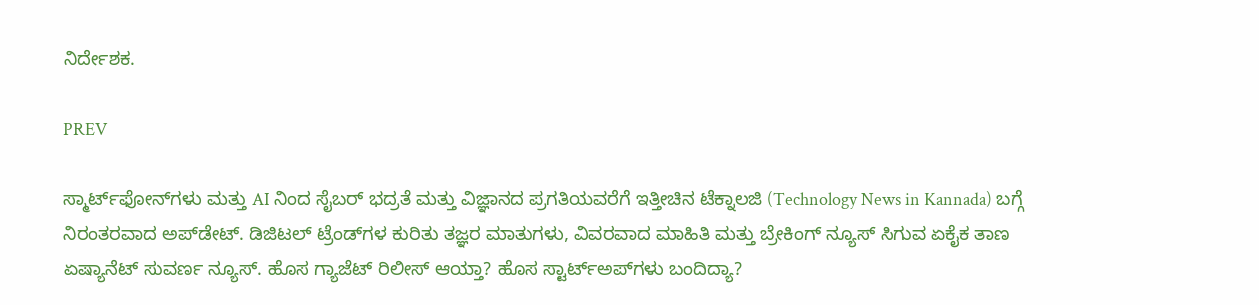ನಿರ್ದೇಶಕ.

PREV

ಸ್ಮಾರ್ಟ್‌ಫೋನ್‌ಗಳು ಮತ್ತು AI ನಿಂದ ಸೈಬರ್‌ ಭದ್ರತೆ ಮತ್ತು ವಿಜ್ಞಾನದ ಪ್ರಗತಿಯವರೆಗೆ ಇತ್ತೀಚಿನ ಟೆಕ್ನಾಲಜಿ (Technology News in Kannada) ಬಗ್ಗೆ ನಿರಂತರವಾದ ಅಪ್‌ಡೇಟ್‌. ಡಿಜಿಟಲ್ ಟ್ರೆಂಡ್‌ಗಳ ಕುರಿತು ತಜ್ಞರ ಮಾತುಗಳು, ವಿವರವಾದ ಮಾಹಿತಿ ಮತ್ತು ಬ್ರೇಕಿಂಗ್ ನ್ಯೂಸ್‌ ಸಿಗುವ ಏಕೈಕ ತಾಣ ಏಷ್ಯಾನೆಟ್‌ ಸುವರ್ಣ ನ್ಯೂಸ್‌. ಹೊಸ ಗ್ಯಾಜೆಟ್‌ ರಿಲೀಸ್‌ ಆಯ್ತಾ? ಹೊಸ ಸ್ಟಾರ್ಟ್‌ಅಪ್‌ಗಳು ಬಂದಿದ್ಯಾ?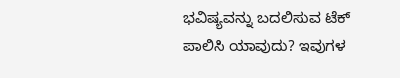ಭವಿಷ್ಯವನ್ನು ಬದಲಿಸುವ ಟೆಕ್‌ ಪಾಲಿಸಿ ಯಾವುದು? ಇವುಗಳ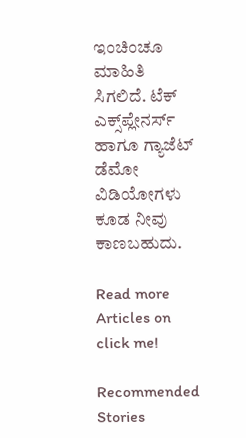ಇಂಚಿಂಚೂ ಮಾಹಿತಿ ಸಿಗಲಿದೆ. ಟೆಕ್‌ ಎಕ್ಸ್‌ಪ್ಲೇನರ್ಸ್‌ ಹಾಗೂ ಗ್ಯಾಜೆಟ್‌ ಡೆಮೋ ವಿಡಿಯೋಗಳು ಕೂಡ ನೀವು ಕಾಣಬಹುದು.

Read more Articles on
click me!

Recommended Stories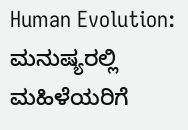Human Evolution: ಮನುಷ್ಯರಲ್ಲಿ ಮಹಿಳೆಯರಿಗೆ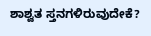ಶಾಶ್ವತ ಸ್ತನಗಳಿರುವುದೇಕೆ?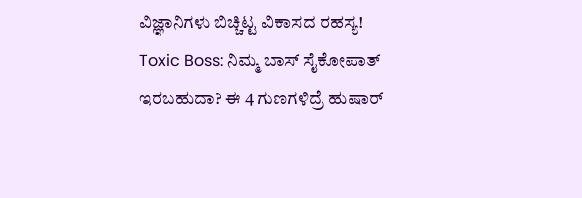ವಿಜ್ಞಾನಿಗಳು ಬಿಚ್ಚಿಟ್ಟ ವಿಕಾಸದ ರಹಸ್ಯ!
Toxic Boss: ನಿಮ್ಮ ಬಾಸ್ ಸೈಕೋಪಾತ್ ಇರಬಹುದಾ? ಈ 4 ಗುಣಗಳಿದ್ರೆ ಹುಷಾರ್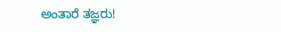ಅಂತಾರೆ ತಜ್ಞರು!